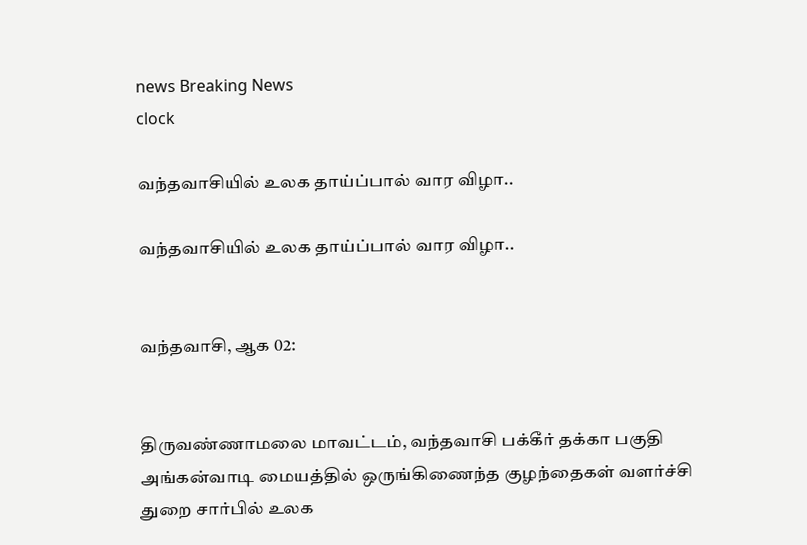news Breaking News
clock

வந்தவாசியில் உலக தாய்ப்பால் வார விழா..

வந்தவாசியில் உலக தாய்ப்பால் வார விழா..


வந்தவாசி, ஆக 02:


திருவண்ணாமலை மாவட்டம், வந்தவாசி பக்கீர் தக்கா பகுதி அங்கன்வாடி மையத்தில் ஒருங்கிணைந்த குழந்தைகள் வளர்ச்சி துறை சார்பில் உலக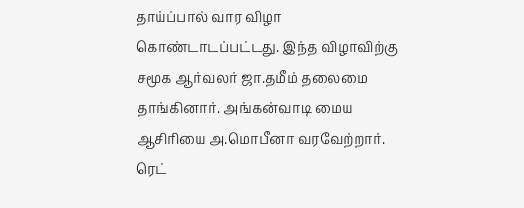தாய்ப்பால் வார விழா கொண்டாடப்பட்டது. இந்த விழாவிற்கு சமூக ஆர்வலர் ஜா.தமீம் தலைமை தாங்கினார். அங்கன்வாடி மைய ஆசிரியை அ.மொபீனா வரவேற்றார். ரெட்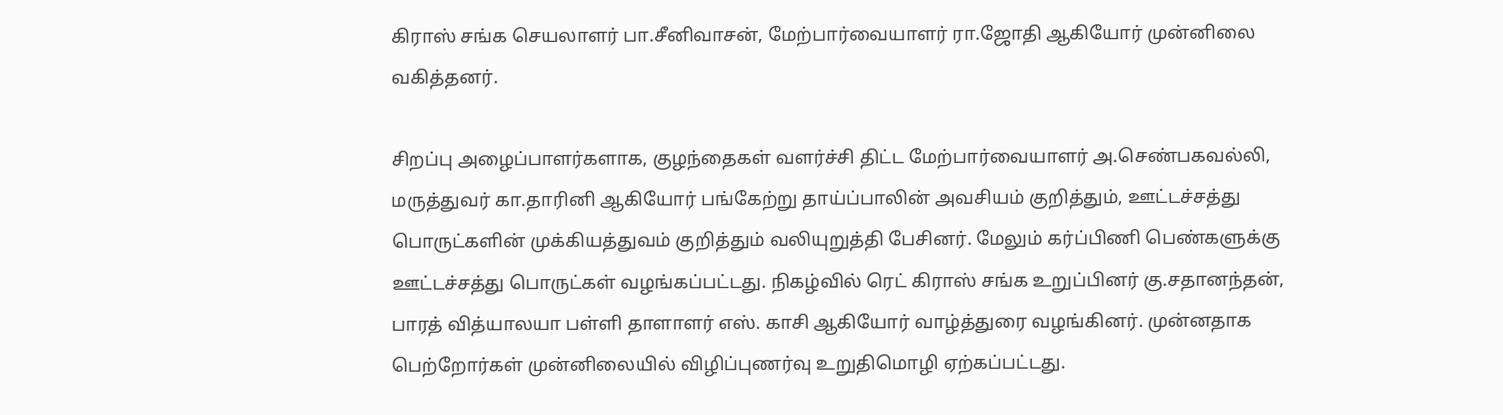கிராஸ் சங்க செயலாளர் பா.சீனிவாசன், மேற்பார்வையாளர் ரா.ஜோதி ஆகியோர் முன்னிலை வகித்தனர்.

சிறப்பு அழைப்பாளர்களாக, குழந்தைகள் வளர்ச்சி திட்ட மேற்பார்வையாளர் அ.செண்பகவல்லி, மருத்துவர் கா.தாரினி ஆகியோர் பங்கேற்று தாய்ப்பாலின் அவசியம் குறித்தும், ஊட்டச்சத்து பொருட்களின் முக்கியத்துவம் குறித்தும் வலியுறுத்தி பேசினர். மேலும் கர்ப்பிணி பெண்களுக்கு ஊட்டச்சத்து பொருட்கள் வழங்கப்பட்டது. நிகழ்வில் ரெட் கிராஸ் சங்க உறுப்பினர் கு.சதானந்தன், பாரத் வித்யாலயா பள்ளி தாளாளர் எஸ். காசி ஆகியோர் வாழ்த்துரை வழங்கினர். முன்னதாக பெற்றோர்கள் முன்னிலையில் விழிப்புணர்வு உறுதிமொழி ஏற்கப்பட்டது.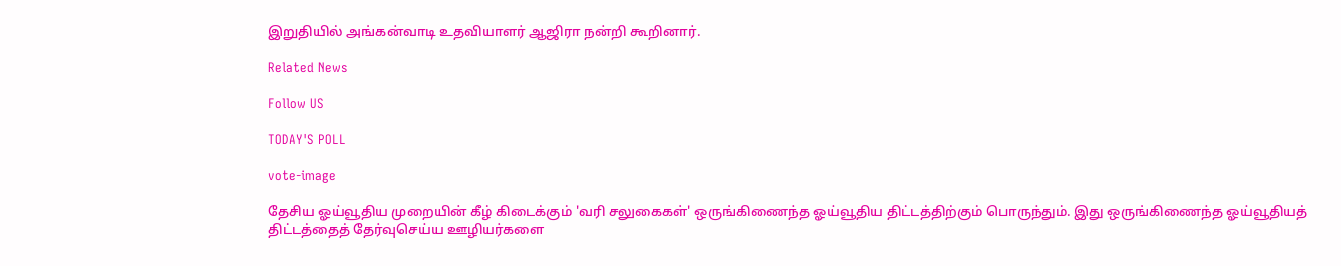இறுதியில் அங்கன்வாடி உதவியாளர் ஆஜிரா நன்றி கூறினார்.

Related News

Follow US

TODAY'S POLL

vote-image

தேசிய ஓய்வூதிய முறையின் கீழ் கிடைக்கும் 'வரி சலுகைகள்' ஒருங்கிணைந்த ஓய்வூதிய திட்டத்திற்கும் பொருந்தும். இது ஒருங்கிணைந்த ஓய்வூதியத் திட்டத்தைத் தேர்வுசெய்ய ஊழியர்களை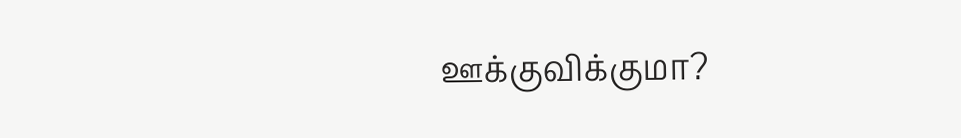ஊக்குவிக்குமா?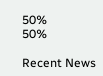50%
50%

Recent News